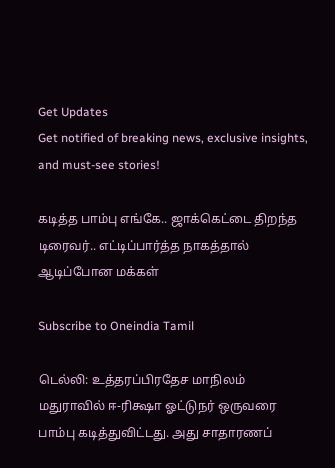Get Updates
Get notified of breaking news, exclusive insights, and must-see stories!

கடித்த பாம்பு எங்கே.. ஜாக்கெட்டை திறந்த டிரைவர்.. எட்டிப்பார்த்த நாகத்தால் ஆடிப்போன மக்கள்

Subscribe to Oneindia Tamil

டெல்லி: உத்தரப்பிரதேச மாநிலம் மதுராவில் ஈ-ரிக்ஷா ஓட்டுநர் ஒருவரை பாம்பு கடித்துவிட்டது. அது சாதாரணப்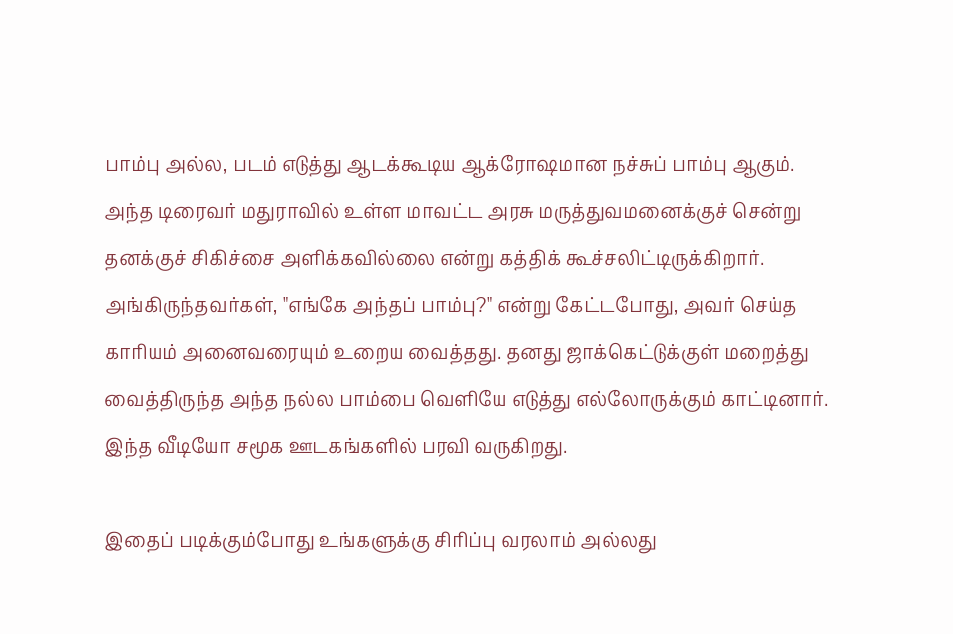பாம்பு அல்ல, படம் எடுத்து ஆடக்கூடிய ஆக்ரோஷமான நச்சுப் பாம்பு ஆகும். அந்த டிரைவர் மதுராவில் உள்ள மாவட்ட அரசு மருத்துவமனைக்குச் சென்று தனக்குச் சிகிச்சை அளிக்கவில்லை என்று கத்திக் கூச்சலிட்டிருக்கிறார். அங்கிருந்தவர்கள், "எங்கே அந்தப் பாம்பு?" என்று கேட்டபோது, அவர் செய்த காரியம் அனைவரையும் உறைய வைத்தது. தனது ஜாக்கெட்டுக்குள் மறைத்து வைத்திருந்த அந்த நல்ல பாம்பை வெளியே எடுத்து எல்லோருக்கும் காட்டினார். இந்த வீடியோ சமூக ஊடகங்களில் பரவி வருகிறது.

இதைப் படிக்கும்போது உங்களுக்கு சிரிப்பு வரலாம் அல்லது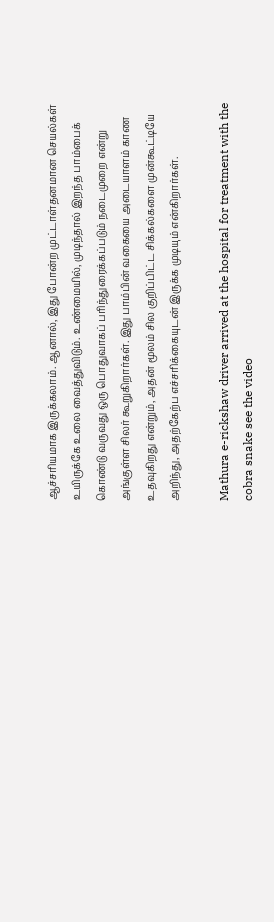ஆச்சரியமாக இருக்கலாம். ஆனால், இது போன்ற முட்டாள்தனமான செயல்கள் உயிருக்கே உலை வைத்துவிடும். உண்மையில், முடிந்தால் இறந்த பாம்பைக் கொண்டு வருவது ஒரு பொதுவாகப் பரிந்துரைக்கப்படும் நடைமுறை என்று அங்குள்ள சிலர் கூறுகிறார்கள். இது பாம்பின் வகையை அடையாளம் காண உதவுகிறது என்றும், அதன் மூலம் சில குறிப்பிட்ட சிக்கல்களை முன்கூட்டியே அறிந்து, அதற்கேற்ப எச்சரிக்கையுடன் இருக்க முடியும் என்கிறார்கள்.

Mathura e-rickshaw driver arrived at the hospital for treatment with the cobra snake see the video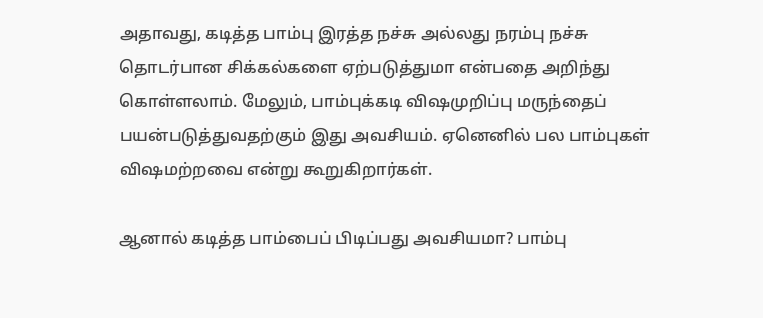அதாவது, கடித்த பாம்பு இரத்த நச்சு அல்லது நரம்பு நச்சு தொடர்பான சிக்கல்களை ஏற்படுத்துமா என்பதை அறிந்து கொள்ளலாம். மேலும், பாம்புக்கடி விஷமுறிப்பு மருந்தைப் பயன்படுத்துவதற்கும் இது அவசியம். ஏனெனில் பல பாம்புகள் விஷமற்றவை என்று கூறுகிறார்கள்.

ஆனால் கடித்த பாம்பைப் பிடிப்பது அவசியமா? பாம்பு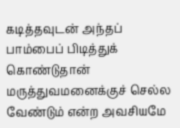கடித்தவுடன் அந்தப் பாம்பைப் பிடித்துக் கொண்டுதான் மருத்துவமனைக்குச் செல்ல வேண்டும் என்ற அவசியமே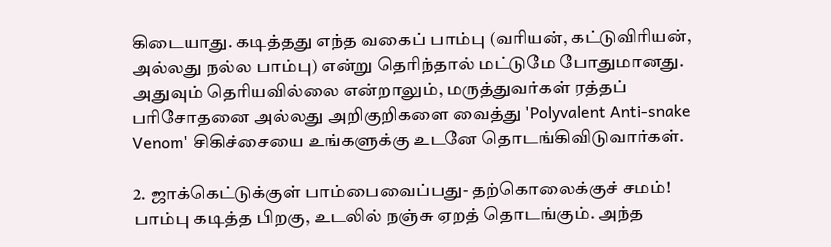கிடையாது. கடித்தது எந்த வகைப் பாம்பு (வரியன், கட்டுவிரியன், அல்லது நல்ல பாம்பு) என்று தெரிந்தால் மட்டுமே போதுமானது. அதுவும் தெரியவில்லை என்றாலும், மருத்துவர்கள் ரத்தப் பரிசோதனை அல்லது அறிகுறிகளை வைத்து 'Polyvalent Anti-snake Venom' சிகிச்சையை உங்களுக்கு உடனே தொடங்கிவிடுவார்கள்.

2. ஜாக்கெட்டுக்குள் பாம்பைவைப்பது- தற்கொலைக்குச் சமம்! பாம்பு கடித்த பிறகு, உடலில் நஞ்சு ஏறத் தொடங்கும். அந்த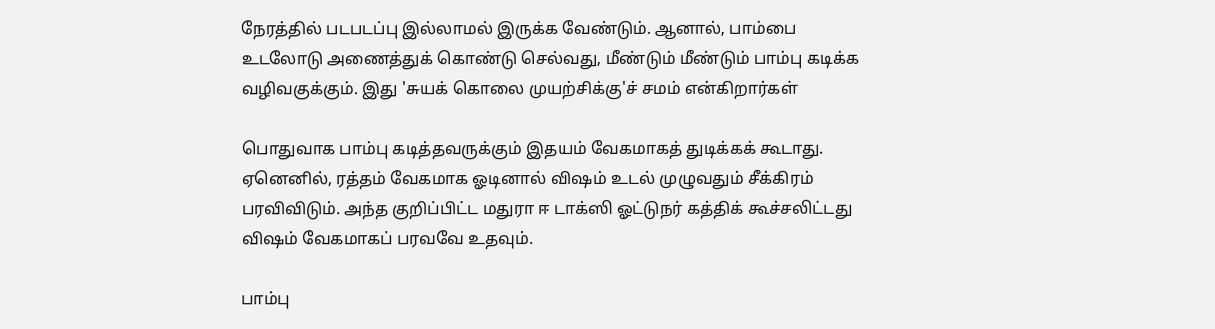நேரத்தில் படபடப்பு இல்லாமல் இருக்க வேண்டும். ஆனால், பாம்பை உடலோடு அணைத்துக் கொண்டு செல்வது, மீண்டும் மீண்டும் பாம்பு கடிக்க வழிவகுக்கும். இது 'சுயக் கொலை முயற்சிக்கு'ச் சமம் என்கிறார்கள்

பொதுவாக பாம்பு கடித்தவருக்கும் இதயம் வேகமாகத் துடிக்கக் கூடாது. ஏனெனில், ரத்தம் வேகமாக ஓடினால் விஷம் உடல் முழுவதும் சீக்கிரம் பரவிவிடும். அந்த குறிப்பிட்ட மதுரா ஈ டாக்ஸி ஓட்டுநர் கத்திக் கூச்சலிட்டது விஷம் வேகமாகப் பரவவே உதவும்.

பாம்பு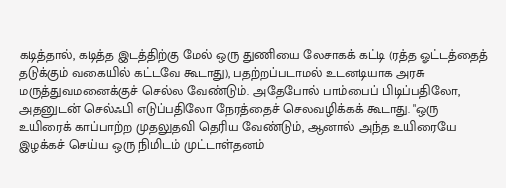கடித்தால், கடித்த இடத்திற்கு மேல் ஒரு துணியை லேசாகக் கட்டி (ரத்த ஓட்டத்தைத் தடுக்கும் வகையில் கட்டவே கூடாது), பதற்றப்படாமல் உடனடியாக அரசு மருத்துவமனைக்குச் செல்ல வேண்டும். அதேபோல் பாம்பைப் பிடிப்பதிலோ, அதனுடன் செல்ஃபி எடுப்பதிலோ நேரத்தைச் செலவழிக்கக் கூடாது. "ஒரு உயிரைக் காப்பாற்ற முதலுதவி தெரிய வேண்டும், ஆனால் அந்த உயிரையே இழக்கச் செய்ய ஒரு நிமிடம் முட்டாள்தனம்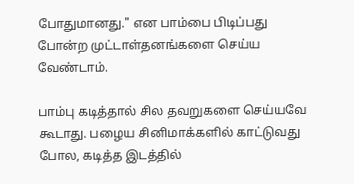போதுமானது." என பாம்பை பிடிப்பது போன்ற முட்டாள்தனங்களை செய்ய வேண்டாம்.

பாம்பு கடித்தால் சில தவறுகளை செய்யவே கூடாது. பழைய சினிமாக்களில் காட்டுவது போல, கடித்த இடத்தில்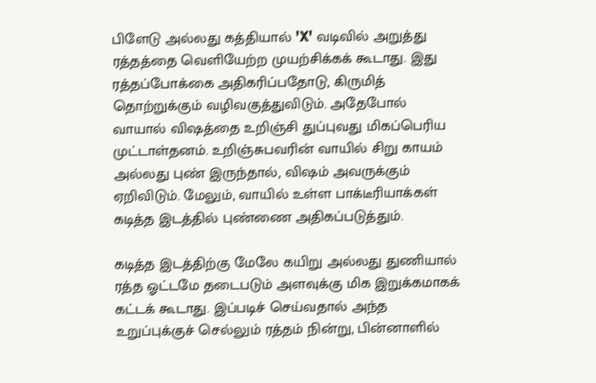பிளேடு அல்லது கத்தியால் 'X' வடிவில் அறுத்து ரத்தத்தை வெளியேற்ற முயற்சிக்கக் கூடாது. இது ரத்தப்போக்கை அதிகரிப்பதோடு, கிருமித் தொற்றுக்கும் வழிவகுத்துவிடும். அதேபோல் வாயால் விஷத்தை உறிஞ்சி துப்புவது மிகப்பெரிய முட்டாள்தனம். உறிஞ்சுபவரின் வாயில் சிறு காயம் அல்லது புண் இருந்தால், விஷம் அவருக்கும் ஏறிவிடும். மேலும், வாயில் உள்ள பாக்டீரியாக்கள் கடித்த இடத்தில் புண்ணை அதிகப்படுத்தும்.

கடித்த இடத்திற்கு மேலே கயிறு அல்லது துணியால் ரத்த ஓட்டமே தடைபடும் அளவுக்கு மிக இறுக்கமாகக் கட்டக் கூடாது. இப்படிச் செய்வதால் அந்த உறுப்புக்குச் செல்லும் ரத்தம் நின்று, பின்னாளில்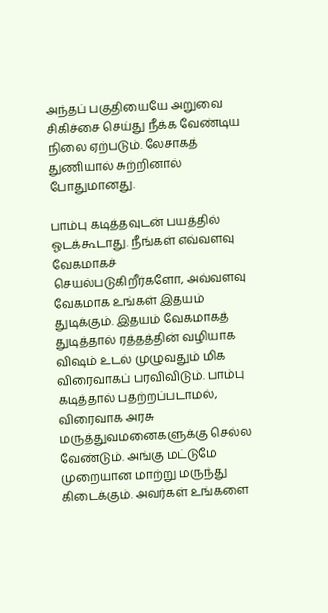அந்தப் பகுதியையே அறுவை சிகிச்சை செய்து நீக்க வேண்டிய நிலை ஏற்படும். லேசாகத் துணியால் சுற்றினால் போதுமானது.

பாம்பு கடித்தவுடன் பயத்தில் ஓடக்கூடாது. நீங்கள் எவ்வளவு வேகமாகச் செயல்படுகிறீர்களோ, அவ்வளவு வேகமாக உங்கள் இதயம் துடிக்கும். இதயம் வேகமாகத் துடித்தால் ரத்தத்தின் வழியாக விஷம் உடல் முழுவதும் மிக விரைவாகப் பரவிவிடும். பாம்பு கடித்தால் பதற்றப்படாமல், விரைவாக அரசு மருத்துவமனைகளுக்கு செல்ல வேண்டும். அங்கு மட்டுமே முறையான மாற்று மருந்து கிடைக்கும். அவர்கள் உங்களை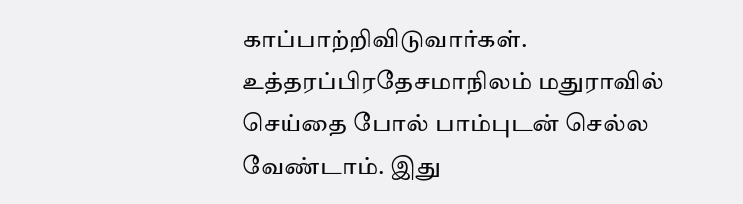காப்பாற்றிவிடுவார்கள். உத்தரப்பிரதேசமாநிலம் மதுராவில் செய்தை போல் பாம்புடன் செல்ல வேண்டாம். இது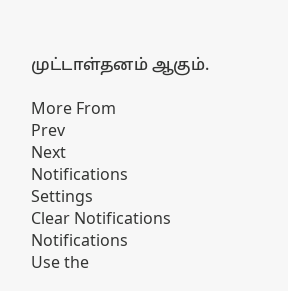முட்டாள்தனம் ஆகும்.

More From
Prev
Next
Notifications
Settings
Clear Notifications
Notifications
Use the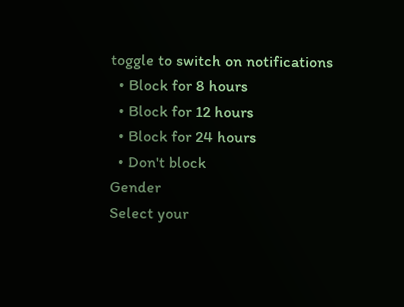toggle to switch on notifications
  • Block for 8 hours
  • Block for 12 hours
  • Block for 24 hours
  • Don't block
Gender
Select your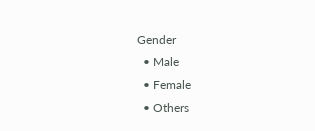Gender
  • Male
  • Female
  • Others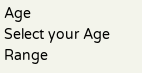Age
Select your Age Range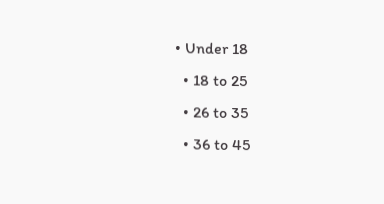• Under 18
  • 18 to 25
  • 26 to 35
  • 36 to 45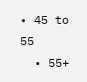• 45 to 55
  • 55+